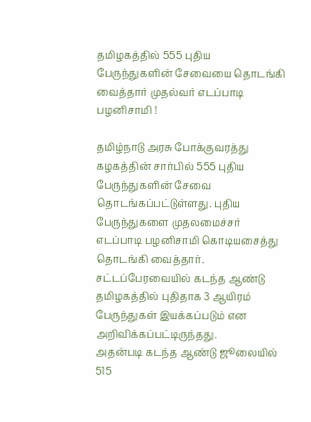தமிழகத்தில் 555 புதிய பேருந்துகளின் சேவையை தொடங்கி வைத்தார் முதல்வர் எடப்பாடி பழனிசாமி !

தமிழ்நாடு அரசு போக்குவரத்து கழகத்தின் சார்பில் 555 புதிய பேருந்துகளின் சேவை தொடங்கப்பட்டுள்ளது. புதிய பேருந்துகளை முதலமைச்சர் எடப்பாடி பழனிசாமி கொடியசைத்து தொடங்கி வைத்தார்.
சட்டப்பேரவையில் கடந்த ஆண்டு தமிழகத்தில் புதிதாக 3 ஆயிரம் பேருந்துகள் இயக்கப்படும் என அறிவிக்கப்பட்டிருந்தது.
அதன்படி கடந்த ஆண்டு ஜூலையில் 515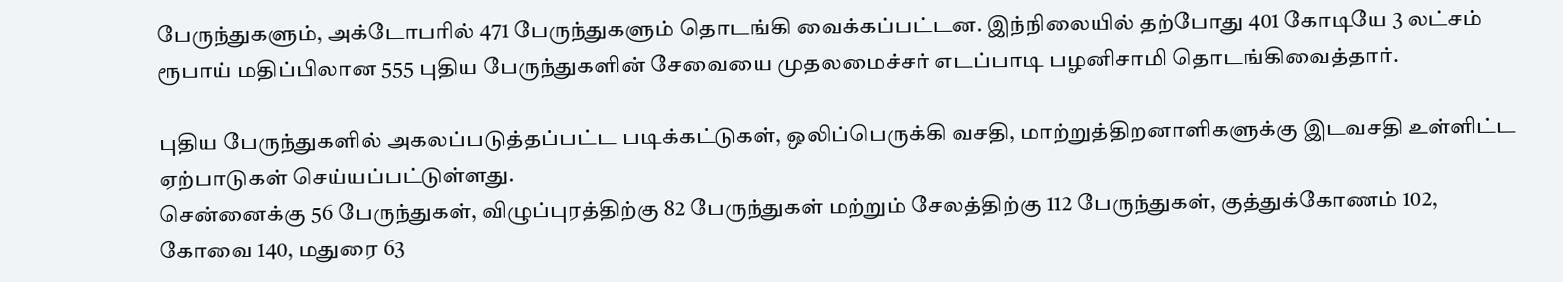பேருந்துகளும், அக்டோபரில் 471 பேருந்துகளும் தொடங்கி வைக்கப்பட்டன. இந்நிலையில் தற்போது 401 கோடியே 3 லட்சம் ரூபாய் மதிப்பிலான 555 புதிய பேருந்துகளின் சேவையை முதலமைச்சர் எடப்பாடி பழனிசாமி தொடங்கிவைத்தார்.

புதிய பேருந்துகளில் அகலப்படுத்தப்பட்ட படிக்கட்டுகள், ஒலிப்பெருக்கி வசதி, மாற்றுத்திறனாளிகளுக்கு இடவசதி உள்ளிட்ட ஏற்பாடுகள் செய்யப்பட்டுள்ளது.
சென்னைக்கு 56 பேருந்துகள், விழுப்புரத்திற்கு 82 பேருந்துகள் மற்றும் சேலத்திற்கு 112 பேருந்துகள், குத்துக்கோணம் 102, கோவை 140, மதுரை 63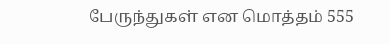பேருந்துகள் என மொத்தம் 555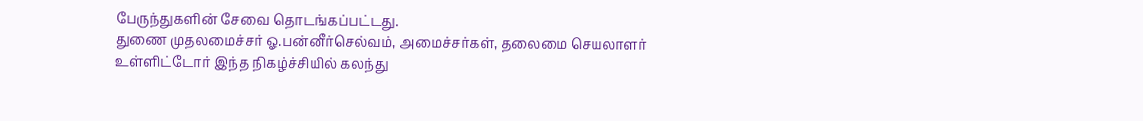பேருந்துகளின் சேவை தொடங்கப்பட்டது.
துணை முதலமைச்சர் ஓ.பன்னீர்செல்வம், அமைச்சர்கள், தலைமை செயலாளர் உள்ளிட்டோர் இந்த நிகழ்ச்சியில் கலந்து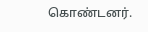கொண்டனர்.